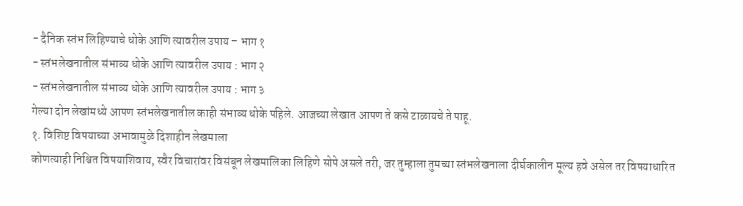- दैनिक स्तंभ लिहिण्याचे धोके आणि त्यावरील उपाय – भाग १
- स्तंभलेखनातील संभाव्य धोके आणि त्यावरील उपाय : भाग २
- स्तंभलेखनातील संभाव्य धोके आणि त्यावरील उपाय : भाग ३
गेल्या दोन लेखांमध्ये आपण स्तंभलेखनातील काही संभाव्य धोके पहिले. आजच्या लेखात आपण ते कसे टाळायचे ते पाहू.
१. विशिष्ट विषयाच्या अभावामुळे दिशाहीन लेखमाला
कोणत्याही निश्चित विषयाशिवाय, स्वैर विचारांवर विसंबून लेखमालिका लिहिणे सोपे असले तरी, जर तुम्हाला तुमच्या स्तंभलेखनाला दीर्घकालीन मूल्य हवे असेल तर विषयाधारित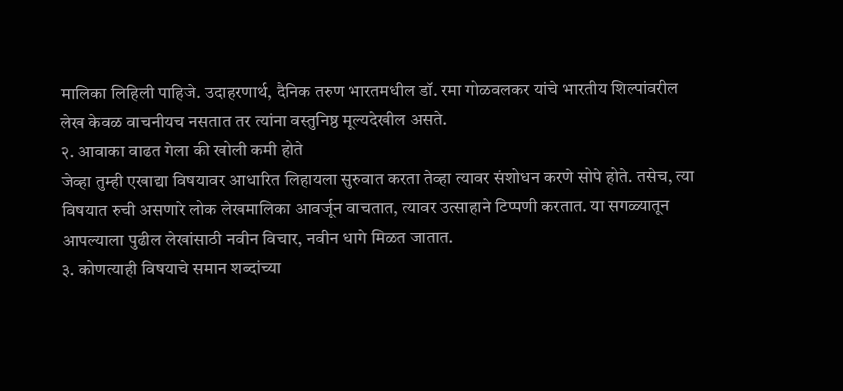मालिका लिहिली पाहिजे. उदाहरणार्थ, दैनिक तरुण भारतमधील डॉ. रमा गोळवलकर यांचे भारतीय शिल्पांवरील लेख केवळ वाचनीयच नसतात तर त्यांना वस्तुनिष्ठ मूल्यदेखील असते.
२. आवाका वाढत गेला की खोली कमी होते
जेव्हा तुम्ही एखाद्या विषयावर आधारित लिहायला सुरुवात करता तेव्हा त्यावर संशोधन करणे सोपे होते. तसेच, त्या विषयात रुची असणारे लोक लेखमालिका आवर्जून वाचतात, त्यावर उत्साहाने टिप्पणी करतात. या सगळ्यातून आपल्याला पुढील लेखांसाठी नवीन विचार, नवीन धागे मिळत जातात.
३. कोणत्याही विषयाचे समान शब्दांच्या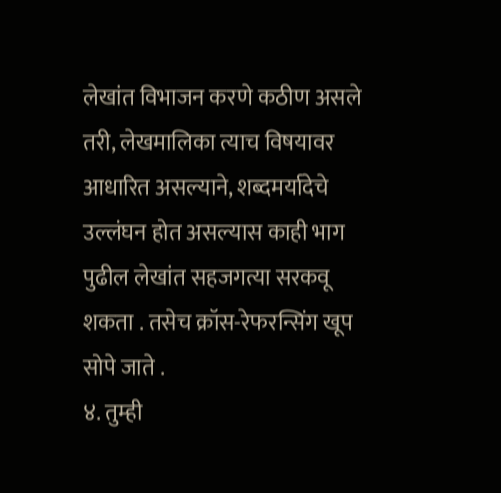लेखांत विभाजन करणे कठीण असले तरी, लेखमालिका त्याच विषयावर आधारित असल्याने, शब्दमर्यादेचे उल्लंघन होत असल्यास काही भाग पुढील लेखांत सहजगत्या सरकवू शकता . तसेच क्रॉस-रेफरन्सिंग खूप सोपे जाते .
४. तुम्ही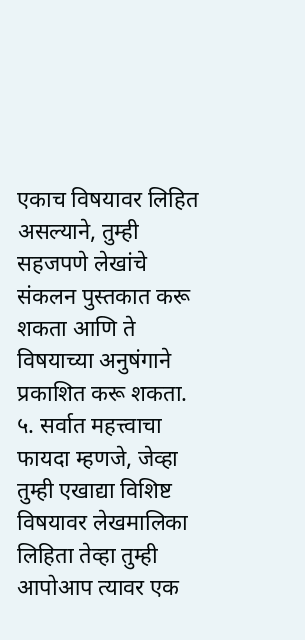एकाच विषयावर लिहित असल्याने, तुम्ही सहजपणे लेखांचे संकलन पुस्तकात करू शकता आणि ते विषयाच्या अनुषंगाने प्रकाशित करू शकता.
५. सर्वात महत्त्वाचा फायदा म्हणजे, जेव्हा तुम्ही एखाद्या विशिष्ट विषयावर लेखमालिका लिहिता तेव्हा तुम्ही आपोआप त्यावर एक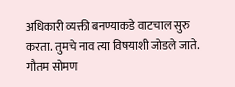अधिकारी व्यक्ती बनण्याकडे वाटचाल सुरु करता. तुमचे नाव त्या विषयाशी जोडले जाते.
गौतम सोमण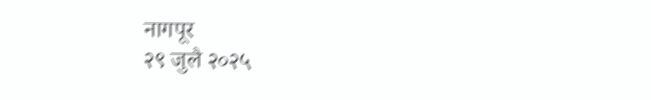नागपूर
२९ जुलै २०२५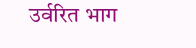उर्वरित भाग